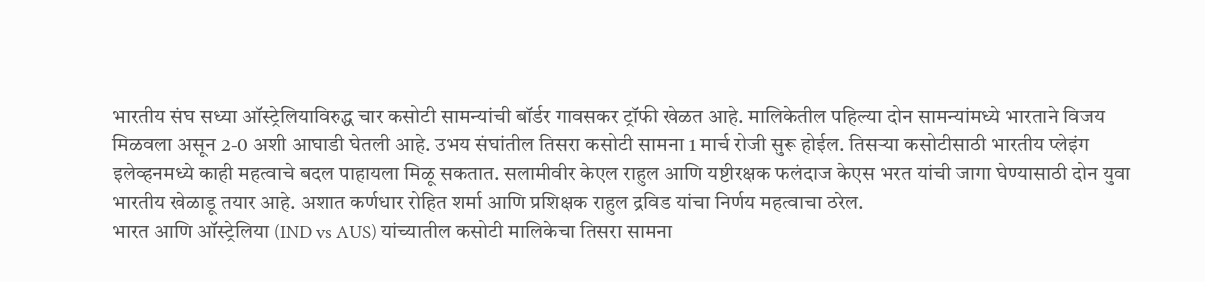भारतीय संघ सध्या ऑस्ट्रेलियाविरुद्ध चार कसोटी सामन्यांची बॉर्डर गावसकर ट्रॉफी खेळत आहे. मालिकेतील पहिल्या दोन सामन्यांमध्ये भारताने विजय मिळवला असून 2-0 अशी आघाडी घेतली आहे. उभय संघांतील तिसरा कसोटी सामना 1 मार्च रोजी सुरू होईल. तिसऱ्या कसोटीसाठी भारतीय प्लेइंग इलेव्हनमध्ये काही महत्वाचे बदल पाहायला मिळू सकतात. सलामीवीर केएल राहुल आणि यष्टीरक्षक फलंदाज केएस भरत यांची जागा घेण्यासाठी दोन युवा भारतीय खेळाडू तयार आहे. अशात कर्णधार रोहित शर्मा आणि प्रशिक्षक राहुल द्रविड यांचा निर्णय महत्वाचा ठरेल.
भारत आणि ऑस्ट्रेलिया (IND vs AUS) यांच्यातील कसोटी मालिकेचा तिसरा सामना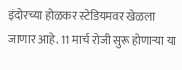इंदोरच्या होळकर स्टेडियमवर खेळला जाणार आहे. 11 मार्च रोजी सुरू होणाऱ्या या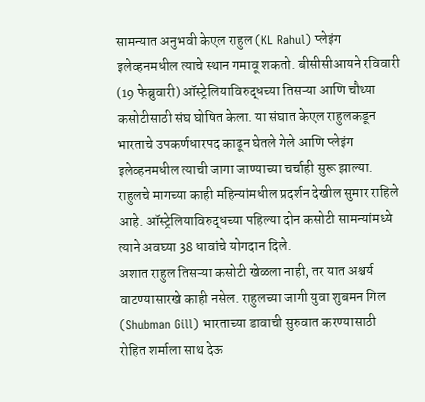सामन्यात अनुभवी केएल राहुल (KL Rahul) प्लेइंग इलेव्हनमधील त्याचे स्थान गमावू शकतो. बीसीसीआयने रविवारी (19 फेब्रुवारी) ऑस्ट्रेलियाविरुद्धच्या तिसऱ्या आणि चौथ्या कसोटीसाठी संघ घोषित केला. या संघात केएल राहुलकडून भारताचे उपकर्णधारपद काढून घेतले गेले आणि प्लेइंग इलेव्हनमधील त्याची जागा जाण्याच्या चर्चाही सुरू झाल्या. राहुलचे मागच्या काही महिन्यांमधील प्रदर्शन देखील सुमार राहिले आहे. ऑस्ट्रेलियाविरुद्धच्या पहिल्या दोन कसोटी सामन्यांमध्ये त्याने अवघ्या 38 धावांचे योगदान दिले.
अशात राहुल तिसऱ्या कसोटी खेळला नाही, तर यात अश्चर्य वाटण्यासारखे काही नसेल. राहुलच्या जागी युवा शुबमन गिल (Shubman Gill) भारताच्या डावाची सुरुवात करण्यासाठी रोहित शर्माला साथ देऊ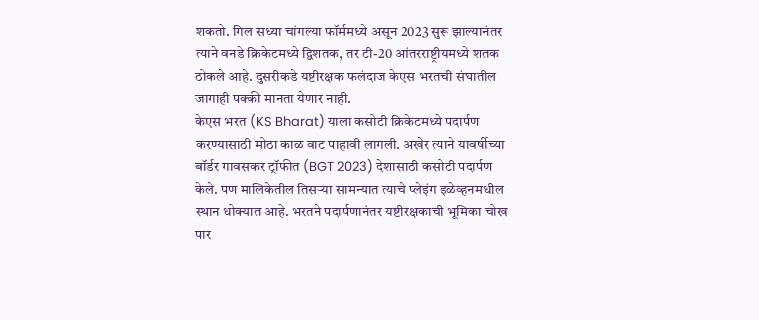शकतो. गिल सध्या चांगल्या फॉर्ममध्ये असून 2023 सुरू झाल्यानंतर त्याने वनडे क्रिकेटमध्ये द्विशतक, तर टी-20 आंतरराष्ट्रीयमध्ये शतक ठोकले आहे. दुसरीकडे यष्टीरक्षक फलंदाज केएस भरतची संघातील जागाही पक्की मानता येणार नाही.
केएस भरत (KS Bharat) याला कसोटी क्रिकेटमध्ये पदार्पण करण्यासाठी मोठा काळ वाट पाहावी लागली. अखेर त्याने यावर्षीच्या बॉर्डर गावसकर ट्रॉफीत (BGT 2023) देशासाठी कसोटी पदार्पण केले. पण मालिकेतील तिसऱ्या सामन्यात त्याचे प्लेइंग इळेव्हनमधील स्थान धोक्यात आहे. भरतने पदार्पणानंतर यष्टीरक्षकाची भूमिका चोख पार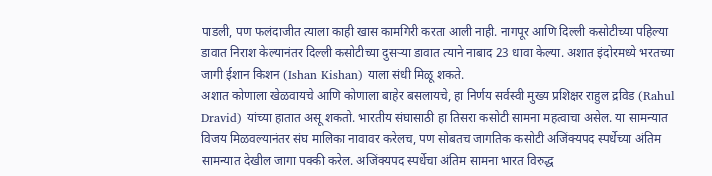पाडली, पण फलंदाजीत त्याला काही खास कामगिरी करता आली नाही. नागपूर आणि दिल्ली कसोटीच्या पहिल्या डावात निराश केल्यानंतर दिल्ली कसोटीच्या दुसऱ्या डावात त्याने नाबाद 23 धावा केल्या. अशात इंदोरमध्ये भरतच्या जागी ईशान किशन (Ishan Kishan) याला संधी मिळू शकते.
अशात कोणाला खेळवायचे आणि कोणाला बाहेर बसलायचे, हा निर्णय सर्वस्वी मुख्य प्रशिक्षर राहुल द्रविड (Rahul Dravid) यांच्या हातात असू शकतो. भारतीय संघासाठी हा तिसरा कसोटी सामना महत्वाचा असेल. या सामन्यात विजय मिळवल्यानंतर संघ मालिका नावावर करेलच, पण सोबतच जागतिक कसोटी अजिंक्यपद स्पर्धेच्या अंतिम सामन्यात देखील जागा पक्की करेल. अजिंक्यपद स्पर्धेचा अंतिम सामना भारत विरुद्ध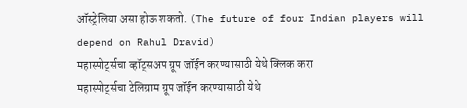ऑस्ट्रेलिया असा होऊ शकतो. (The future of four Indian players will depend on Rahul Dravid)
महास्पोर्ट्सचा व्हॉट्सअप ग्रूप जॉईन करण्यासाठी येथे क्लिक करा
महास्पोर्ट्सचा टेलिग्राम ग्रूप जॉईन करण्यासाठी येथे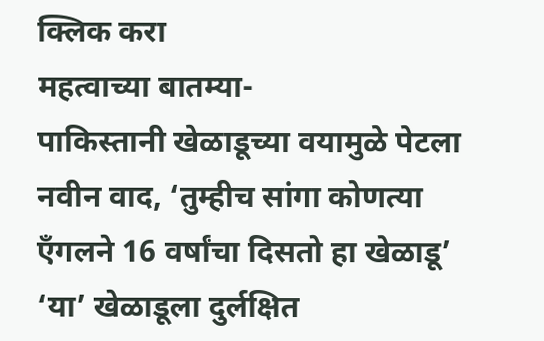क्लिक करा
महत्वाच्या बातम्या-
पाकिस्तानी खेळाडूच्या वयामुळे पेटला नवीन वाद, ‘तुम्हीच सांगा कोणत्या एँगलने 16 वर्षांचा दिसतो हा खेळाडू’
‘या’ खेळाडूला दुर्लक्षित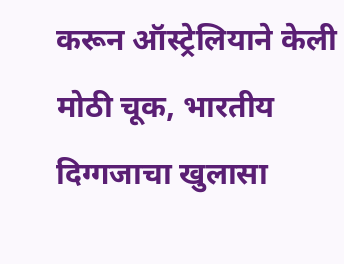करून ऑस्ट्रेलियाने केली मोठी चूक, भारतीय दिग्गजाचा खुलासा